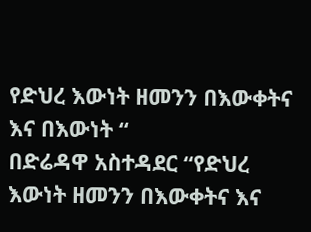የድህረ እውነት ዘመንን በእውቀትና እና በእውነት “
በድሬዳዋ አስተዳደር “የድህረ እውነት ዘመንን በእውቀትና እና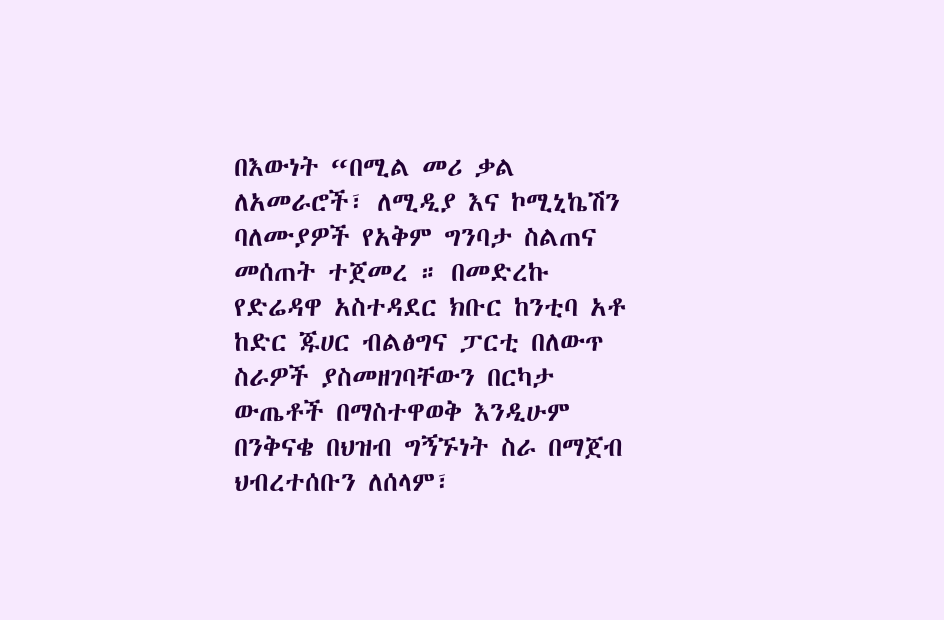በእውነት “በሚል መሪ ቃል ለአመራሮች፣ ለሚዲያ እና ኮሚኒኬሽን ባለሙያዎች የአቅም ግንባታ ስልጠና መሰጠት ተጀመረ ። በመድረኩ የድሬዳዋ አስተዳደር ክቡር ከንቲባ አቶ ከድር ጁሀር ብልፅግና ፓርቲ በለውጥ ስራዎች ያስመዘገባቸውን በርካታ ውጤቶች በማስተዋወቅ እንዲሁም በንቅናቄ በህዝብ ግኝኙነት ስራ በማጀብ ህብረተሰቡን ለሰላም፣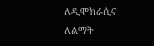ለዲሞክራሲና ለልማት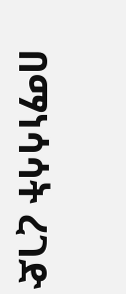በማነሳሳት ረገድ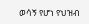ወሳኝ የሆነ የህዝብ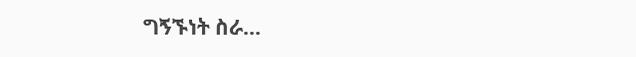ግኝኙነት ስራ…